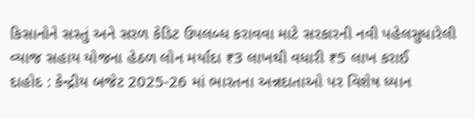કિસાનોને સસ્તું અને સરળ કેડિટ ઉપલબ્ધ કરાવવા માટે સરકારની નવી પહેલસુધારેલી વ્યાજ સહાય યોજના હેઠળ લોન મર્યાદા ₹3 લાખથી વધારી ₹5 લાખ કરાઈ
દાહોદ : કેન્દ્રીય બજેટ 2025-26 માં ભારતના અન્નદાતાઓ પર વિશેષ ધ્યાન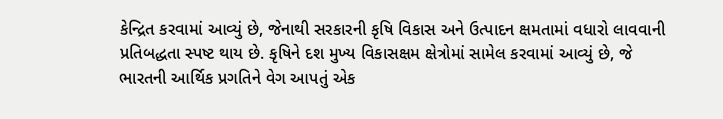કેન્દ્રિત કરવામાં આવ્યું છે, જેનાથી સરકારની કૃષિ વિકાસ અને ઉત્પાદન ક્ષમતામાં વધારો લાવવાની પ્રતિબદ્ધતા સ્પષ્ટ થાય છે. કૃષિને દશ મુખ્ય વિકાસક્ષમ ક્ષેત્રોમાં સામેલ કરવામાં આવ્યું છે, જે ભારતની આર્થિક પ્રગતિને વેગ આપતું એક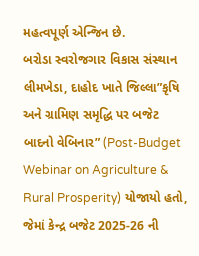મહત્વપૂર્ણ એન્જિન છે.
બરોડા સ્વરોજગાર વિકાસ સંસ્થાન લીમખેડા, દાહોદ ખાતે જિલ્લા”કૃષિ અને ગ્રામિણ સમૃદ્ધિ પર બજેટ બાદનો વેબિનાર” (Post-Budget Webinar on Agriculture & Rural Prosperity) યોજાયો હતો, જેમાં કેન્દ્ર બજેટ 2025-26 ની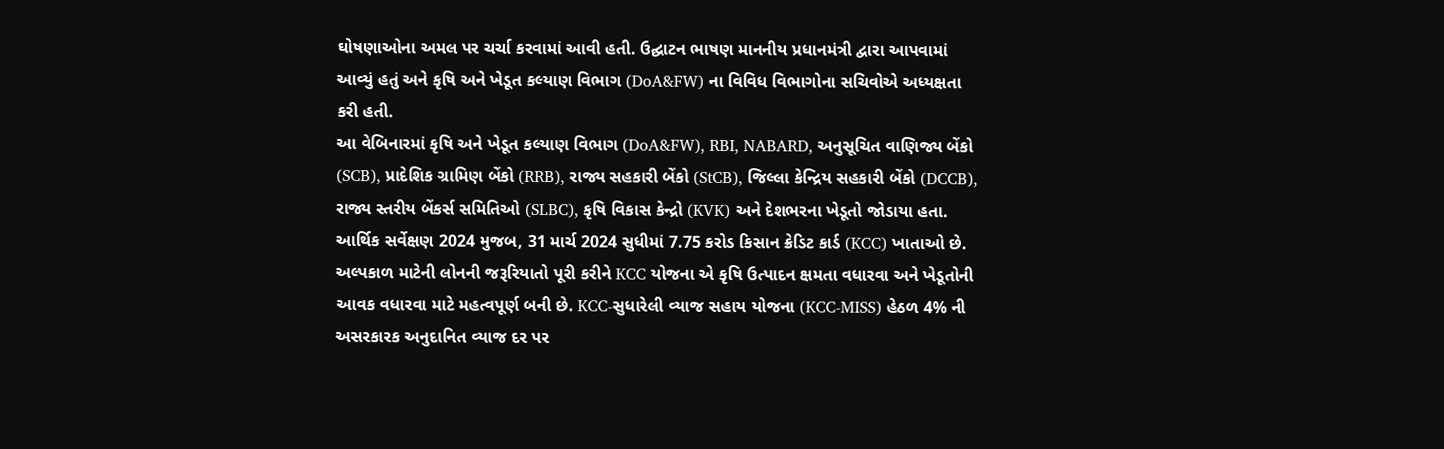ઘોષણાઓના અમલ પર ચર્ચા કરવામાં આવી હતી. ઉદ્ઘાટન ભાષણ માનનીય પ્રધાનમંત્રી દ્વારા આપવામાં આવ્યું હતું અને કૃષિ અને ખેડૂત કલ્યાણ વિભાગ (DoA&FW) ના વિવિધ વિભાગોના સચિવોએ અધ્યક્ષતા કરી હતી.
આ વેબિનારમાં કૃષિ અને ખેડૂત કલ્યાણ વિભાગ (DoA&FW), RBI, NABARD, અનુસૂચિત વાણિજ્ય બેંકો (SCB), પ્રાદેશિક ગ્રામિણ બેંકો (RRB), રાજ્ય સહકારી બેંકો (StCB), જિલ્લા કેન્દ્રિય સહકારી બેંકો (DCCB), રાજ્ય સ્તરીય બેંકર્સ સમિતિઓ (SLBC), કૃષિ વિકાસ કેન્દ્રો (KVK) અને દેશભરના ખેડૂતો જોડાયા હતા.
આર્થિક સર્વેક્ષણ 2024 મુજબ, 31 માર્ચ 2024 સુધીમાં 7.75 કરોડ કિસાન ક્રેડિટ કાર્ડ (KCC) ખાતાઓ છે. અલ્પકાળ માટેની લોનની જરૂરિયાતો પૂરી કરીને KCC યોજના એ કૃષિ ઉત્પાદન ક્ષમતા વધારવા અને ખેડૂતોની આવક વધારવા માટે મહત્વપૂર્ણ બની છે. KCC-સુધારેલી વ્યાજ સહાય યોજના (KCC-MISS) હેઠળ 4% ની અસરકારક અનુદાનિત વ્યાજ દર પર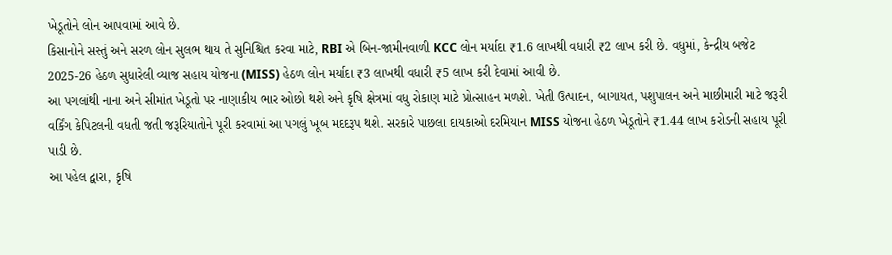ખેડૂતોને લોન આપવામાં આવે છે.
કિસાનોને સસ્તું અને સરળ લોન સુલભ થાય તે સુનિશ્ચિત કરવા માટે, RBI એ બિન-જામીનવાળી KCC લોન મર્યાદા ₹1.6 લાખથી વધારી ₹2 લાખ કરી છે. વધુમાં, કેન્દ્રીય બજેટ 2025-26 હેઠળ સુધારેલી વ્યાજ સહાય યોજના (MISS) હેઠળ લોન મર્યાદા ₹3 લાખથી વધારી ₹5 લાખ કરી દેવામાં આવી છે.
આ પગલાંથી નાના અને સીમાંત ખેડૂતો પર નાણાકીય ભાર ઓછો થશે અને કૃષિ ક્ષેત્રમાં વધુ રોકાણ માટે પ્રોત્સાહન મળશે. ખેતી ઉત્પાદન, બાગાયત, પશુપાલન અને માછીમારી માટે જરૂરી વર્કિંગ કેપિટલની વધતી જતી જરૂરિયાતોને પૂરી કરવામાં આ પગલું ખૂબ મદદરૂપ થશે. સરકારે પાછલા દાયકાઓ દરમિયાન MISS યોજના હેઠળ ખેડૂતોને ₹1.44 લાખ કરોડની સહાય પૂરી પાડી છે.
આ પહેલ દ્વારા, કૃષિ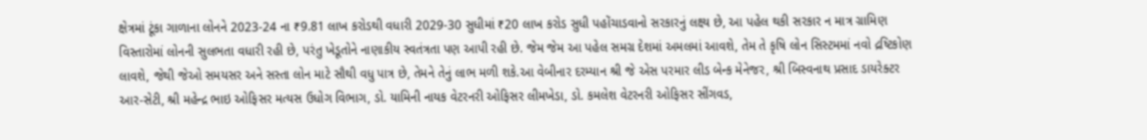ક્ષેત્રમાં ટૂંકા ગાળાના લોનને 2023-24 ના ₹9.81 લાખ કરોડથી વધારી 2029-30 સુધીમાં ₹20 લાખ કરોડ સુધી પહોંચાડવાનો સરકારનું લક્ષ્ય છે, આ પહેલ થકી સરકાર ન માત્ર ગ્રામિણ વિસ્તારોમાં લોનની સુલભતા વધારી રહી છે, પરંતુ ખેડૂતોને નાણાકીય સ્વતંત્રતા પણ આપી રહી છે. જેમ જેમ આ પહેલ સમગ્ર દેશમાં અમલમાં આવશે, તેમ તે કૃષિ લોન સિસ્ટમમાં નવો દ્રષ્ટિકોણ લાવશે, જેથી જેઓ સમયસર અને સસ્તા લોન માટે સૌથી વધુ પાત્ર છે, તેમને તેનું લાભ મળી શકે.આ વેબીનાર દરમ્યાન શ્રી જે એસ પરમાર લીડ બેન્ક મેનેજર, શ્રી બિસ્વનાથ પ્રસાદ ડાયરેક્ટર આર-સેટી, શ્રી મહેન્દ્ર ભાઇ ઓફિસર મત્યસ ઉધોગ વિભાગ, ડો. યામિની નાયક વેટરનરી ઓફિસર લીમખેડા, ડો. કમલેશ વેટરનરી ઓફિસર સીંગવડ,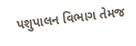પશુપાલન વિભાગ તેમજ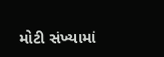મોટી સંખ્યામાં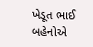ખેડૂત ભાઈ બહેનોએ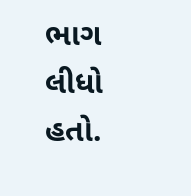ભાગ લીધો હતો.